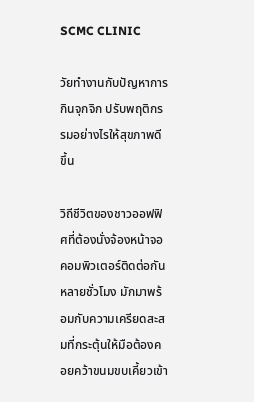SCMC CLINIC

วัยทำงานกับปัญหาการกินจุกจิก ปรับพฤติกรรมอย่างไรให้สุขภาพดีขึ้น

วิถีชีวิตของชาวออฟฟิศที่ต้องนั่งจ้องหน้าจอคอมพิวเตอร์ติดต่อกันหลายชั่วโมง มักมาพร้อมกับความเครียดสะสมที่กระตุ้นให้มือต้องคอยคว้าขนมขบเคี้ยวเข้า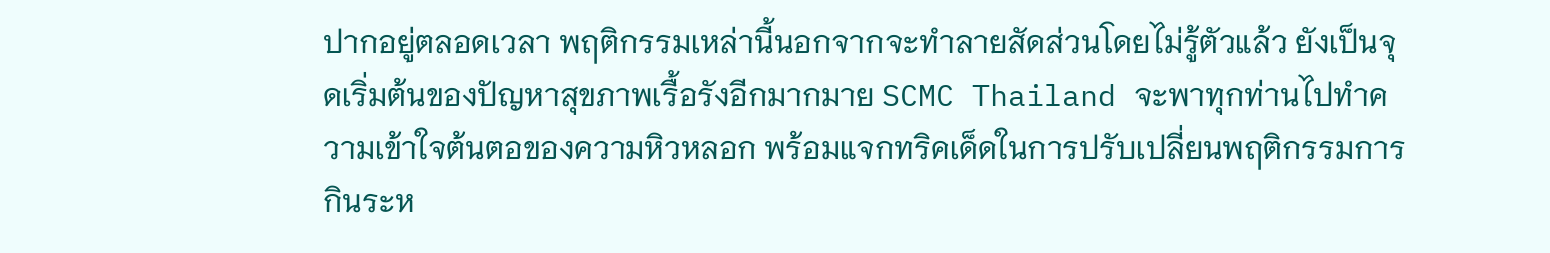ปากอยู่ตลอดเวลา พฤติกรรมเหล่านี้นอกจากจะทำลายสัดส่วนโดยไม่รู้ตัวแล้ว ยังเป็นจุดเริ่มต้นของปัญหาสุขภาพเรื้อรังอีกมากมาย SCMC Thailand จะพาทุกท่านไปทำความเข้าใจต้นตอของความหิวหลอก พร้อมแจกทริคเด็ดในการปรับเปลี่ยนพฤติกรรมการกินระห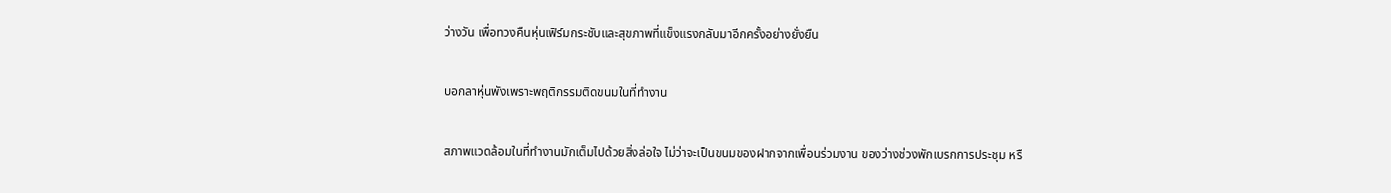ว่างวัน เพื่อทวงคืนหุ่นเฟิร์มกระชับและสุขภาพที่แข็งแรงกลับมาอีกครั้งอย่างยั่งยืน

บอกลาหุ่นพังเพราะพฤติกรรมติดขนมในที่ทำงาน

สภาพแวดล้อมในที่ทำงานมักเต็มไปด้วยสิ่งล่อใจ ไม่ว่าจะเป็นขนมของฝากจากเพื่อนร่วมงาน ของว่างช่วงพักเบรกการประชุม หรื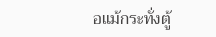อแม้กระทั่งตู้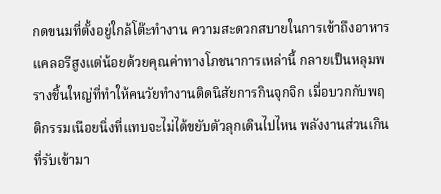กดขนมที่ตั้งอยู่ใกล้โต๊ะทำงาน ความสะดวกสบายในการเข้าถึงอาหารแคลอรีสูงแต่น้อยด้วยคุณค่าทางโภชนาการเหล่านี้ กลายเป็นหลุมพรางชิ้นใหญ่ที่ทำให้คนวัยทำงานติดนิสัยการกินจุกจิก เมื่อบวกกับพฤติกรรมเนือยนิ่งที่แทบจะไม่ได้ขยับตัวลุกเดินไปไหน พลังงานส่วนเกินที่รับเข้ามา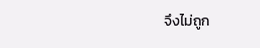จึงไม่ถูก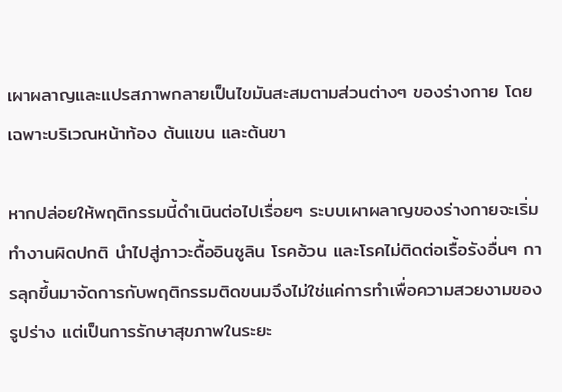เผาผลาญและแปรสภาพกลายเป็นไขมันสะสมตามส่วนต่างๆ ของร่างกาย โดยเฉพาะบริเวณหน้าท้อง ต้นแขน และต้นขา

หากปล่อยให้พฤติกรรมนี้ดำเนินต่อไปเรื่อยๆ ระบบเผาผลาญของร่างกายจะเริ่มทำงานผิดปกติ นำไปสู่ภาวะดื้ออินซูลิน โรคอ้วน และโรคไม่ติดต่อเรื้อรังอื่นๆ การลุกขึ้นมาจัดการกับพฤติกรรมติดขนมจึงไม่ใช่แค่การทำเพื่อความสวยงามของรูปร่าง แต่เป็นการรักษาสุขภาพในระยะ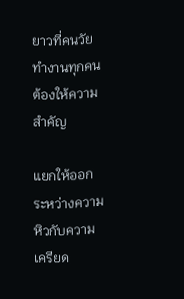ยาวที่คนวัยทำงานทุกคนต้องให้ความสำคัญ

แยกให้ออกระหว่างความหิวกับความเครียด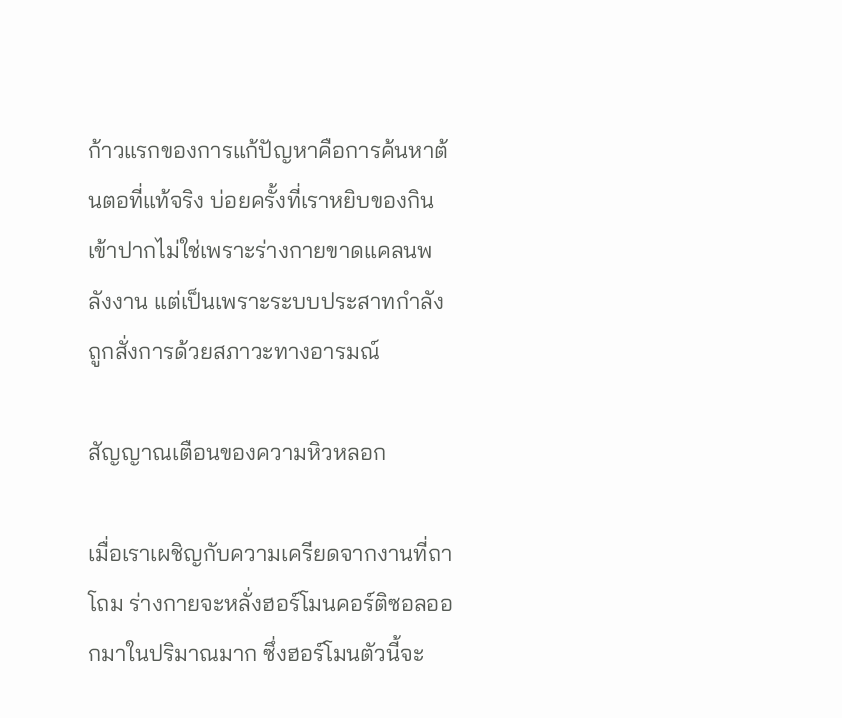ก้าวแรกของการแก้ปัญหาคือการค้นหาต้นตอที่แท้จริง บ่อยครั้งที่เราหยิบของกินเข้าปากไม่ใช่เพราะร่างกายขาดแคลนพลังงาน แต่เป็นเพราะระบบประสาทกำลังถูกสั่งการด้วยสภาวะทางอารมณ์

สัญญาณเตือนของความหิวหลอก

เมื่อเราเผชิญกับความเครียดจากงานที่ถาโถม ร่างกายจะหลั่งฮอร์โมนคอร์ติซอลออกมาในปริมาณมาก ซึ่งฮอร์โมนตัวนี้จะ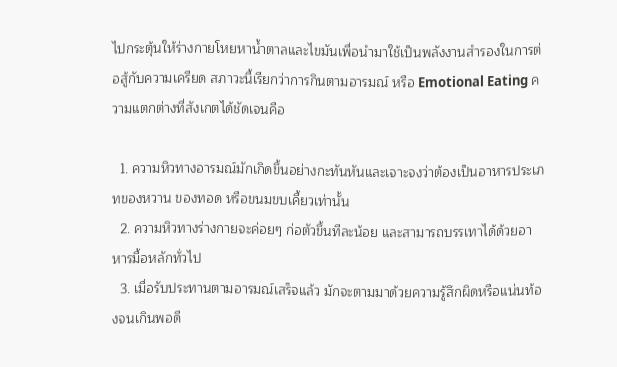ไปกระตุ้นให้ร่างกายโหยหาน้ำตาลและไขมันเพื่อนำมาใช้เป็นพลังงานสำรองในการต่อสู้กับความเครียด สภาวะนี้เรียกว่าการกินตามอารมณ์ หรือ Emotional Eating ความแตกต่างที่สังเกตได้ชัดเจนคือ

  1. ความหิวทางอารมณ์มักเกิดขึ้นอย่างกะทันหันและเจาะจงว่าต้องเป็นอาหารประเภทของหวาน ของทอด หรือขนมขบเคี้ยวเท่านั้น
  2. ความหิวทางร่างกายจะค่อยๆ ก่อตัวขึ้นทีละน้อย และสามารถบรรเทาได้ด้วยอาหารมื้อหลักทั่วไป
  3. เมื่อรับประทานตามอารมณ์เสร็จแล้ว มักจะตามมาด้วยความรู้สึกผิดหรือแน่นท้องจนเกินพอดี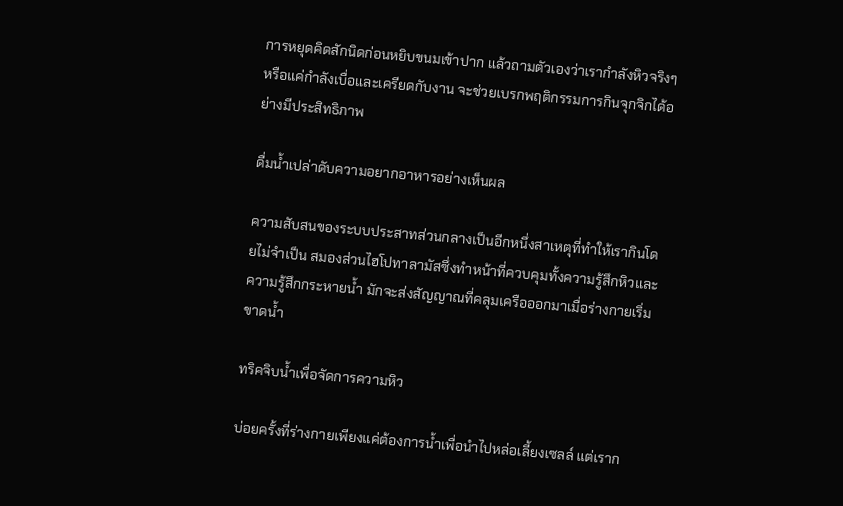การหยุดคิดสักนิดก่อนหยิบขนมเข้าปาก แล้วถามตัวเองว่าเรากำลังหิวจริงๆ หรือแค่กำลังเบื่อและเครียดกับงาน จะช่วยเบรกพฤติกรรมการกินจุกจิกได้อย่างมีประสิทธิภาพ

ดื่มน้ำเปล่าดับความอยากอาหารอย่างเห็นผล

ความสับสนของระบบประสาทส่วนกลางเป็นอีกหนึ่งสาเหตุที่ทำให้เรากินโดยไม่จำเป็น สมองส่วนไฮโปทาลามัสซึ่งทำหน้าที่ควบคุมทั้งความรู้สึกหิวและความรู้สึกกระหายน้ำ มักจะส่งสัญญาณที่คลุมเครือออกมาเมื่อร่างกายเริ่มขาดน้ำ

ทริคจิบน้ำเพื่อจัดการความหิว

บ่อยครั้งที่ร่างกายเพียงแค่ต้องการน้ำเพื่อนำไปหล่อเลี้ยงเซลล์ แต่เราก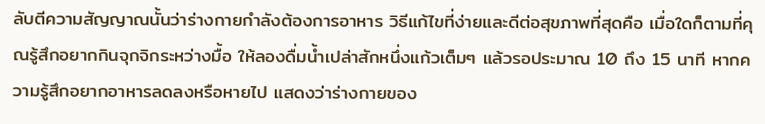ลับตีความสัญญาณนั้นว่าร่างกายกำลังต้องการอาหาร วิธีแก้ไขที่ง่ายและดีต่อสุขภาพที่สุดคือ เมื่อใดก็ตามที่คุณรู้สึกอยากกินจุกจิกระหว่างมื้อ ให้ลองดื่มน้ำเปล่าสักหนึ่งแก้วเต็มๆ แล้วรอประมาณ 10 ถึง 15 นาที หากความรู้สึกอยากอาหารลดลงหรือหายไป แสดงว่าร่างกายของ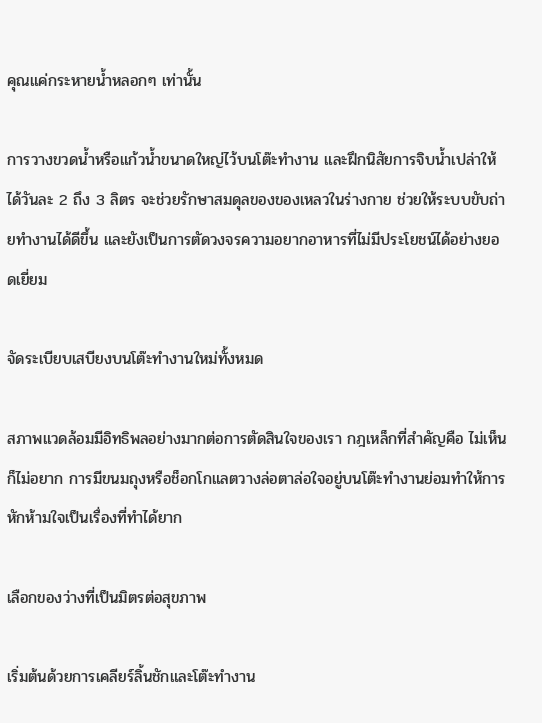คุณแค่กระหายน้ำหลอกๆ เท่านั้น

การวางขวดน้ำหรือแก้วน้ำขนาดใหญ่ไว้บนโต๊ะทำงาน และฝึกนิสัยการจิบน้ำเปล่าให้ได้วันละ 2 ถึง 3 ลิตร จะช่วยรักษาสมดุลของของเหลวในร่างกาย ช่วยให้ระบบขับถ่ายทำงานได้ดีขึ้น และยังเป็นการตัดวงจรความอยากอาหารที่ไม่มีประโยชน์ได้อย่างยอดเยี่ยม

จัดระเบียบเสบียงบนโต๊ะทำงานใหม่ทั้งหมด

สภาพแวดล้อมมีอิทธิพลอย่างมากต่อการตัดสินใจของเรา กฎเหล็กที่สำคัญคือ ไม่เห็นก็ไม่อยาก การมีขนมถุงหรือช็อกโกแลตวางล่อตาล่อใจอยู่บนโต๊ะทำงานย่อมทำให้การหักห้ามใจเป็นเรื่องที่ทำได้ยาก

เลือกของว่างที่เป็นมิตรต่อสุขภาพ

เริ่มต้นด้วยการเคลียร์ลิ้นชักและโต๊ะทำงาน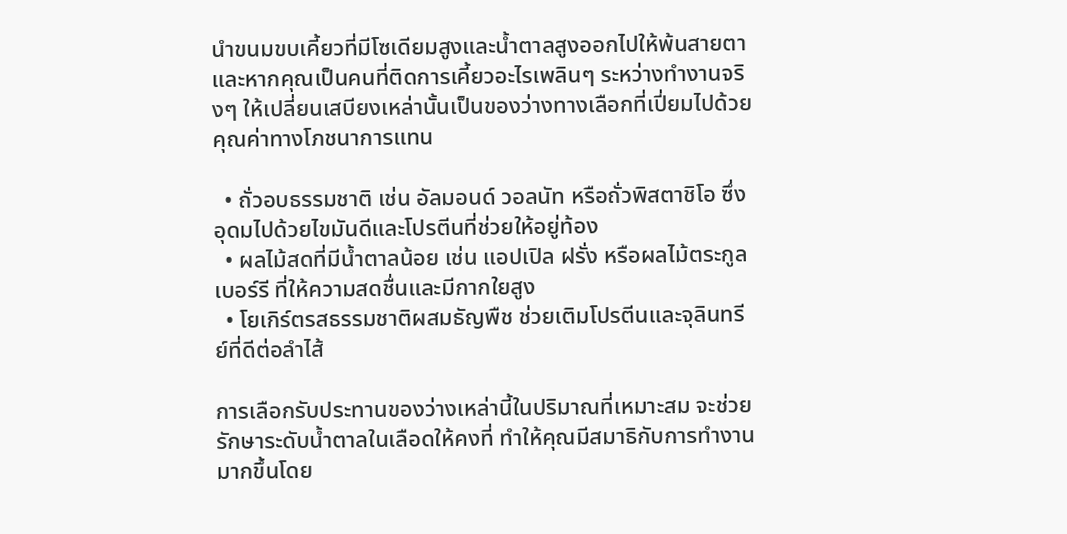นำขนมขบเคี้ยวที่มีโซเดียมสูงและน้ำตาลสูงออกไปให้พ้นสายตา และหากคุณเป็นคนที่ติดการเคี้ยวอะไรเพลินๆ ระหว่างทำงานจริงๆ ให้เปลี่ยนเสบียงเหล่านั้นเป็นของว่างทางเลือกที่เปี่ยมไปด้วยคุณค่าทางโภชนาการแทน

  • ถั่วอบธรรมชาติ เช่น อัลมอนด์ วอลนัท หรือถั่วพิสตาชิโอ ซึ่งอุดมไปด้วยไขมันดีและโปรตีนที่ช่วยให้อยู่ท้อง
  • ผลไม้สดที่มีน้ำตาลน้อย เช่น แอปเปิล ฝรั่ง หรือผลไม้ตระกูลเบอร์รี ที่ให้ความสดชื่นและมีกากใยสูง
  • โยเกิร์ตรสธรรมชาติผสมธัญพืช ช่วยเติมโปรตีนและจุลินทรีย์ที่ดีต่อลำไส้

การเลือกรับประทานของว่างเหล่านี้ในปริมาณที่เหมาะสม จะช่วยรักษาระดับน้ำตาลในเลือดให้คงที่ ทำให้คุณมีสมาธิกับการทำงานมากขึ้นโดย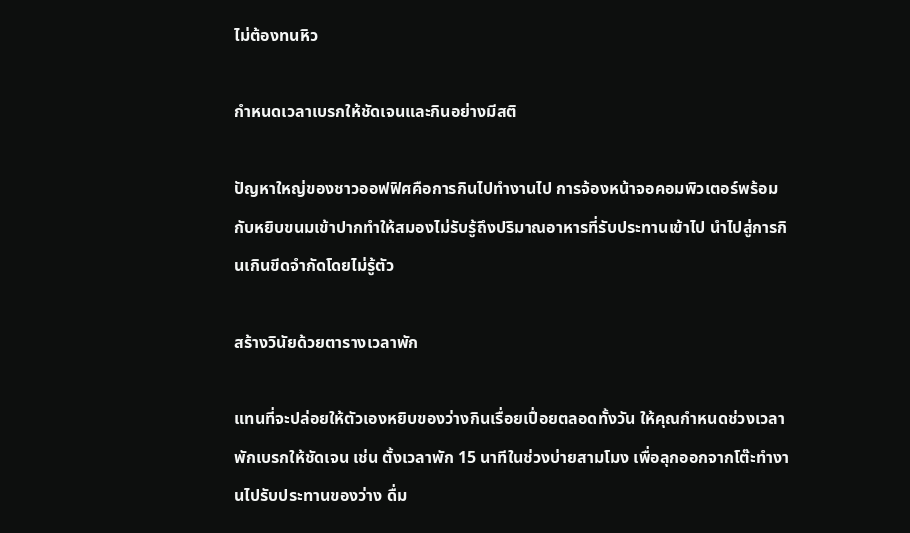ไม่ต้องทนหิว

กำหนดเวลาเบรกให้ชัดเจนและกินอย่างมีสติ

ปัญหาใหญ่ของชาวออฟฟิศคือการกินไปทำงานไป การจ้องหน้าจอคอมพิวเตอร์พร้อมกับหยิบขนมเข้าปากทำให้สมองไม่รับรู้ถึงปริมาณอาหารที่รับประทานเข้าไป นำไปสู่การกินเกินขีดจำกัดโดยไม่รู้ตัว

สร้างวินัยด้วยตารางเวลาพัก

แทนที่จะปล่อยให้ตัวเองหยิบของว่างกินเรื่อยเปื่อยตลอดทั้งวัน ให้คุณกำหนดช่วงเวลาพักเบรกให้ชัดเจน เช่น ตั้งเวลาพัก 15 นาทีในช่วงบ่ายสามโมง เพื่อลุกออกจากโต๊ะทำงานไปรับประทานของว่าง ดื่ม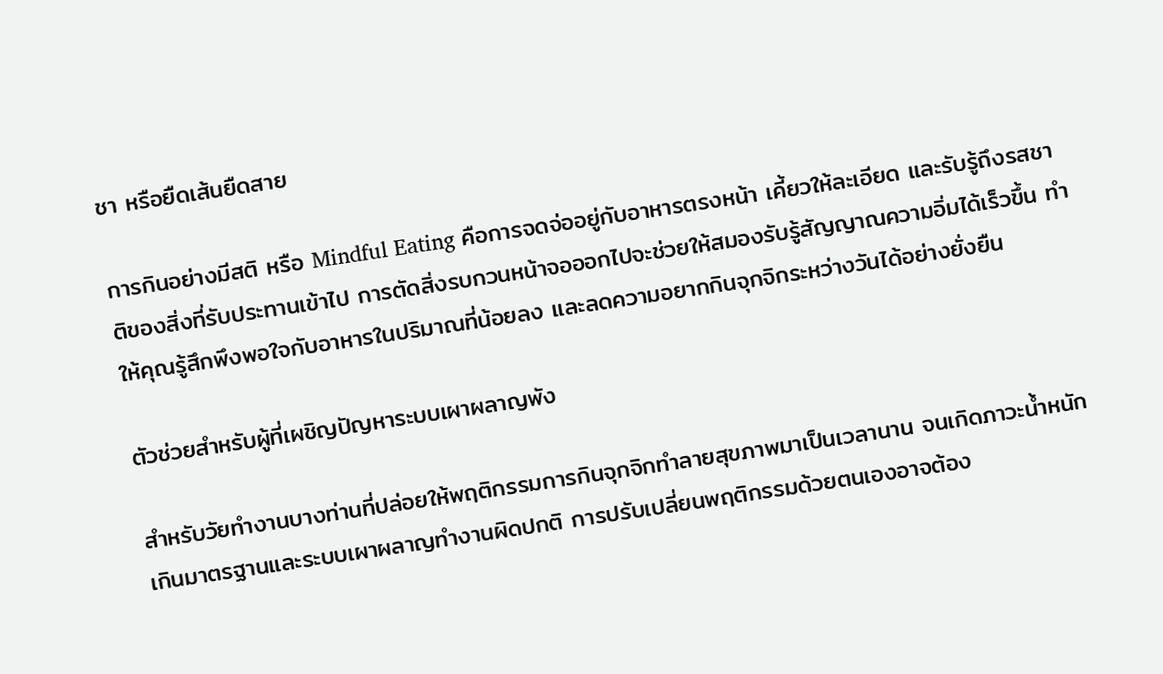ชา หรือยืดเส้นยืดสาย

การกินอย่างมีสติ หรือ Mindful Eating คือการจดจ่ออยู่กับอาหารตรงหน้า เคี้ยวให้ละเอียด และรับรู้ถึงรสชาติของสิ่งที่รับประทานเข้าไป การตัดสิ่งรบกวนหน้าจอออกไปจะช่วยให้สมองรับรู้สัญญาณความอิ่มได้เร็วขึ้น ทำให้คุณรู้สึกพึงพอใจกับอาหารในปริมาณที่น้อยลง และลดความอยากกินจุกจิกระหว่างวันได้อย่างยั่งยืน

ตัวช่วยสำหรับผู้ที่เผชิญปัญหาระบบเผาผลาญพัง

สำหรับวัยทำงานบางท่านที่ปล่อยให้พฤติกรรมการกินจุกจิกทำลายสุขภาพมาเป็นเวลานาน จนเกิดภาวะน้ำหนักเกินมาตรฐานและระบบเผาผลาญทำงานผิดปกติ การปรับเปลี่ยนพฤติกรรมด้วยตนเองอาจต้อง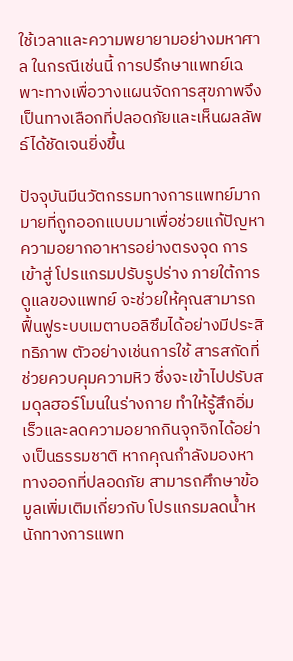ใช้เวลาและความพยายามอย่างมหาศาล ในกรณีเช่นนี้ การปรึกษาแพทย์เฉพาะทางเพื่อวางแผนจัดการสุขภาพจึงเป็นทางเลือกที่ปลอดภัยและเห็นผลลัพธ์ได้ชัดเจนยิ่งขึ้น

ปัจจุบันมีนวัตกรรมทางการแพทย์มากมายที่ถูกออกแบบมาเพื่อช่วยแก้ปัญหาความอยากอาหารอย่างตรงจุด การเข้าสู่ โปรแกรมปรับรูปร่าง ภายใต้การดูแลของแพทย์ จะช่วยให้คุณสามารถฟื้นฟูระบบเมตาบอลิซึมได้อย่างมีประสิทธิภาพ ตัวอย่างเช่นการใช้ สารสกัดที่ช่วยควบคุมความหิว ซึ่งจะเข้าไปปรับสมดุลฮอร์โมนในร่างกาย ทำให้รู้สึกอิ่มเร็วและลดความอยากกินจุกจิกได้อย่างเป็นธรรมชาติ หากคุณกำลังมองหาทางออกที่ปลอดภัย สามารถศึกษาข้อมูลเพิ่มเติมเกี่ยวกับ โปรแกรมลดน้ำหนักทางการแพท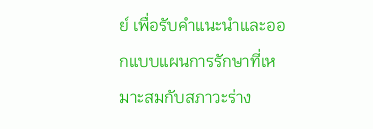ย์ เพื่อรับคำแนะนำและออกแบบแผนการรักษาที่เหมาะสมกับสภาวะร่าง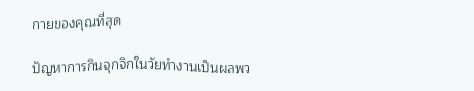กายของคุณที่สุด

ปัญหาการกินจุกจิกในวัยทำงานเป็นผลพว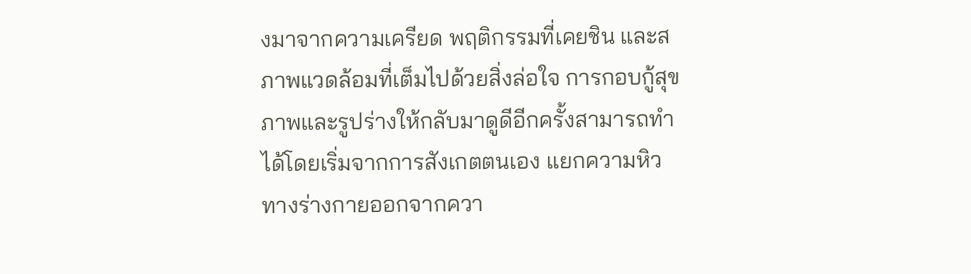งมาจากความเครียด พฤติกรรมที่เคยชิน และสภาพแวดล้อมที่เต็มไปด้วยสิ่งล่อใจ การกอบกู้สุขภาพและรูปร่างให้กลับมาดูดีอีกครั้งสามารถทำได้โดยเริ่มจากการสังเกตตนเอง แยกความหิวทางร่างกายออกจากควา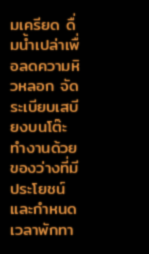มเครียด ดื่มน้ำเปล่าเพื่อลดความหิวหลอก จัดระเบียบเสบียงบนโต๊ะทำงานด้วยของว่างที่มีประโยชน์ และกำหนดเวลาพักทา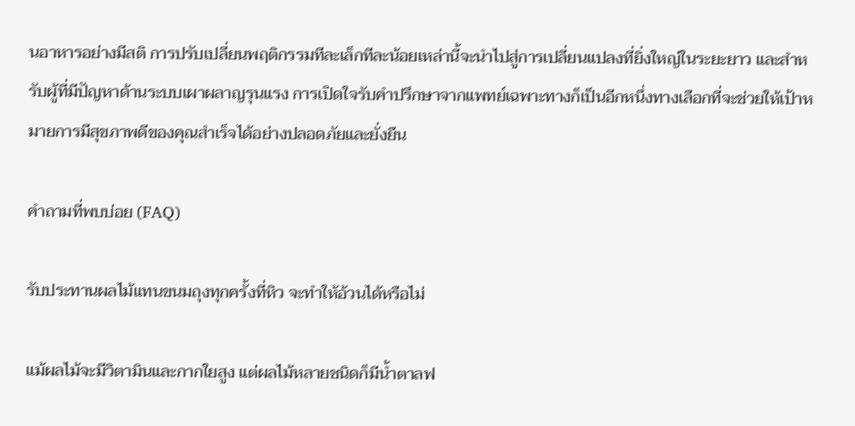นอาหารอย่างมีสติ การปรับเปลี่ยนพฤติกรรมทีละเล็กทีละน้อยเหล่านี้จะนำไปสู่การเปลี่ยนแปลงที่ยิ่งใหญ่ในระยะยาว และสำหรับผู้ที่มีปัญหาด้านระบบเผาผลาญรุนแรง การเปิดใจรับคำปรึกษาจากแพทย์เฉพาะทางก็เป็นอีกหนึ่งทางเลือกที่จะช่วยให้เป้าหมายการมีสุขภาพดีของคุณสำเร็จได้อย่างปลอดภัยและยั่งยืน

คำถามที่พบบ่อย (FAQ)

รับประทานผลไม้แทนขนมถุงทุกครั้งที่หิว จะทำให้อ้วนได้หรือไม่

แม้ผลไม้จะมีวิตามินและกากใยสูง แต่ผลไม้หลายชนิดก็มีน้ำตาลฟ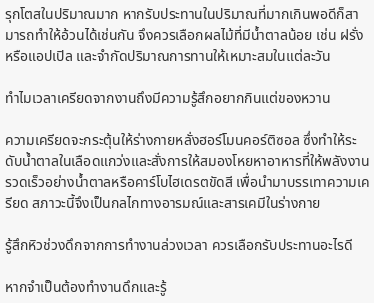รุกโตสในปริมาณมาก หากรับประทานในปริมาณที่มากเกินพอดีก็สามารถทำให้อ้วนได้เช่นกัน จึงควรเลือกผลไม้ที่มีน้ำตาลน้อย เช่น ฝรั่ง หรือแอปเปิล และจำกัดปริมาณการทานให้เหมาะสมในแต่ละวัน

ทำไมเวลาเครียดจากงานถึงมีความรู้สึกอยากกินแต่ของหวาน

ความเครียดจะกระตุ้นให้ร่างกายหลั่งฮอร์โมนคอร์ติซอล ซึ่งทำให้ระดับน้ำตาลในเลือดแกว่งและสั่งการให้สมองโหยหาอาหารที่ให้พลังงานรวดเร็วอย่างน้ำตาลหรือคาร์โบไฮเดรตขัดสี เพื่อนำมาบรรเทาความเครียด สภาวะนี้จึงเป็นกลไกทางอารมณ์และสารเคมีในร่างกาย

รู้สึกหิวช่วงดึกจากการทำงานล่วงเวลา ควรเลือกรับประทานอะไรดี

หากจำเป็นต้องทำงานดึกและรู้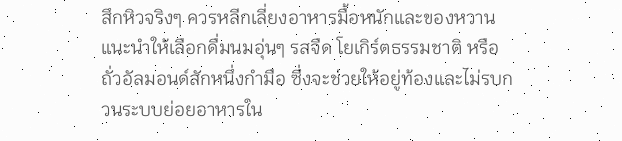สึกหิวจริงๆ ควรหลีกเลี่ยงอาหารมื้อหนักและของหวาน แนะนำให้เลือกดื่มนมอุ่นๆ รสจืด โยเกิร์ตธรรมชาติ หรือถั่วอัลมอนด์สักหนึ่งกำมือ ซึ่งจะช่วยให้อยู่ท้องและไม่รบกวนระบบย่อยอาหารใน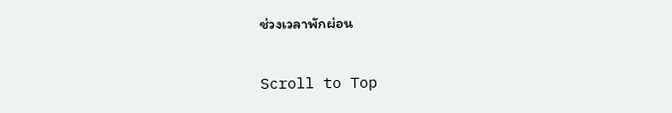ช่วงเวลาพักผ่อน

Scroll to Top